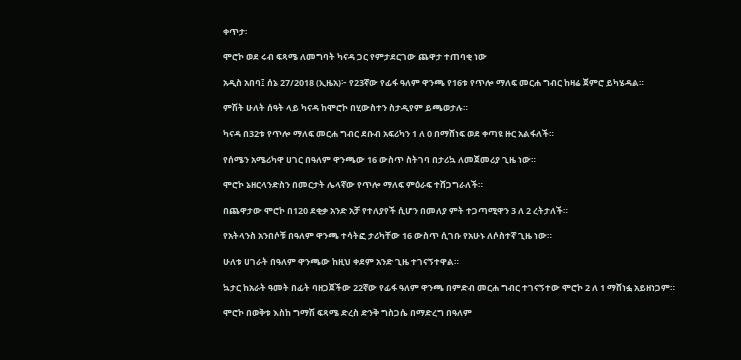ቀጥታ፡

ሞሮኮ ወደ ሩብ ፍጻሜ ለመግባት ካናዳ ጋር የምታደርገው ጨዋታ ተጠባቂ ነው

አዲስ አበባ፤ ሰኔ 27/2018 (ኢዜአ)፦ የ23ኛው የፊፋ ዓለም ዋንጫ የ16ቱ የጥሎ ማለፍ መርሐ ግብር ከዛሬ ጀምሮ ይካሄዳል።

ምሽት ሁለት ሰዓት ላይ ካናዳ ከሞሮኮ በሂውስተን ስታዲየም ይጫወታሉ።

ካናዳ በ32ቱ የጥሎ ማለፍ መርሐ ግብር ደቡብ አፍሪካን 1 ለ 0 በማሸነፍ ወደ ቀጣዩ ዙር አልፋለች።

የሰሜን አሜሪካዋ ሀገር በዓለም ዋንጫው 16 ውስጥ ስትገባ በታሪኳ ለመጀመሪያ ጊዜ ነው።

ሞሮኮ ኔዘርላንድስን በመርታት ሌላኛው የጥሎ ማለፍ ምዕራፍ ተሸጋግራለች።

በጨዋታው ሞሮኮ በ120 ደቂቃ አንድ አቻ የተለያየች ሲሆን በመለያ ምት ተጋጣሚዋን 3 ለ 2 ረትታለች።

የአትላንስ አንበሶቹ በዓለም ዋንጫ ተሳትፎ ታሪካቸው 16 ውስጥ ሲገቡ የአሁኑ ለሶስተኛ ጊዜ ነው።

ሁለቱ ሀገራት በዓለም ዋንጫው ከዚህ ቀደም አንድ ጊዜ ተገናኝተዋል።

ኳታር ከአራት ዓመት በፊት ባዘጋጀችው 22ኛው የፊፋ ዓለም ዋንጫ በምድብ መርሐ ግብር ተገናኝተው ሞሮኮ 2 ለ 1 ማሸነፏ አይዘነጋም።

ሞሮኮ በወቅቱ እስከ ግማሽ ፍጻሜ ድረስ ድንቅ ግስጋሴ በማድረግ በዓለም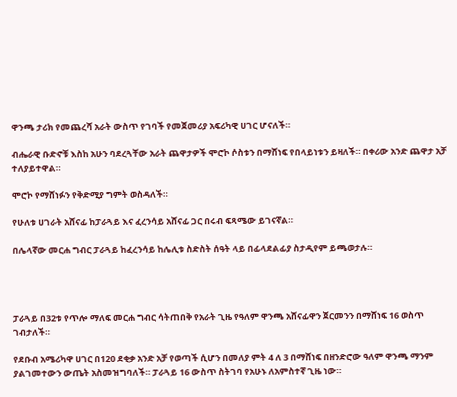ዋንጫ ታሪክ የመጨረሻ አራት ውስጥ የገባች የመጀመሪያ አፍሪካዊ ሀገር ሆናለች።

ብሔራዊ ቡድኖቹ እስከ አሁን ባደረጓቸው አራት ጨዋታዎች ሞሮኮ ሶስቱን በማሸነፍ የበላይነቱን ይዛለች። በቀሪው አንድ ጨዋታ አቻ ተለያይተዋል።

ሞሮኮ የማሸነፉን የቅድሚያ ግምት ወስዳለች።

የሁለቱ ሀገራት አሸናፊ ከፓራጓይ እና ፈረንሳይ አሸናፊ ጋር በሩብ ፍጻሜው ይገናኛል።

በሌላኛው መርሐ ግብር ፓራጓይ ከፈረንሳይ ከሌሊቱ ስድስት ሰዓት ላይ በፊላደልፊያ ስታዲየም ይጫወታሉ።




ፓራጓይ በ32ቱ የጥሎ ማለፍ መርሐ ግብር ሳትጠበቅ የአራት ጊዜ የዓለም ዋንጫ አሸናፊዋን ጀርመንን በማሸነፍ 16 ወስጥ ገብታለች።

የደቡብ አሜሪካዋ ሀገር በ120 ደቂቃ አንድ አቻ የወጣች ሲሆን በመለያ ምት 4 ለ 3 በማሸነፍ በዘንድሮው ዓለም ዋንጫ ማንም ያልገመተውን ውጤት አስመዝግባለች። ፓራጓይ 16 ውስጥ ስትገባ የአሁኑ ለአምስተኛ ጊዜ ነው።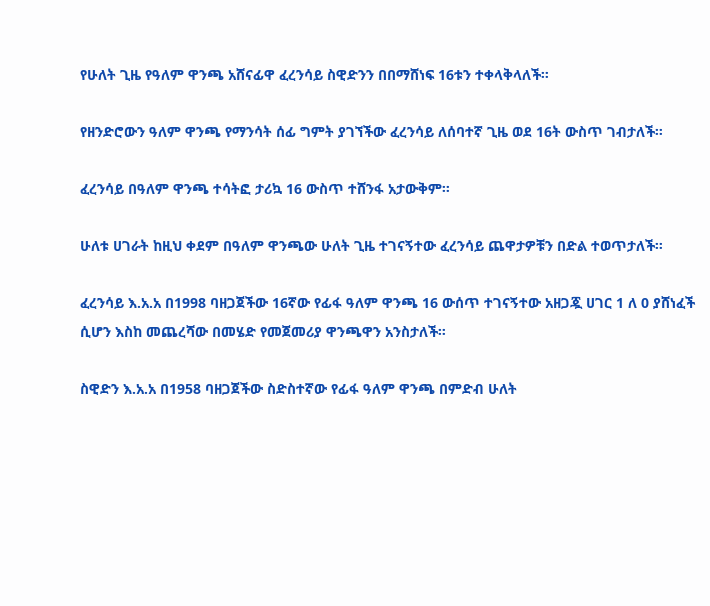የሁለት ጊዜ የዓለም ዋንጫ አሸናፊዋ ፈረንሳይ ስዊድንን በበማሸነፍ 16ቱን ተቀላቅላለች።

የዘንድሮውን ዓለም ዋንጫ የማንሳት ሰፊ ግምት ያገኘችው ፈረንሳይ ለሰባተኛ ጊዜ ወደ 16ት ውስጥ ገብታለች።

ፈረንሳይ በዓለም ዋንጫ ተሳትፎ ታሪኳ 16 ውስጥ ተሸንፋ አታውቅም።

ሁለቱ ሀገራት ከዚህ ቀደም በዓለም ዋንጫው ሁለት ጊዜ ተገናኝተው ፈረንሳይ ጨዋታዎቹን በድል ተወጥታለች።

ፈረንሳይ እ.አ.አ በ1998 ባዘጋጀችው 16ኛው የፊፋ ዓለም ዋንጫ 16 ውሰጥ ተገናኝተው አዘጋጇ ሀገር 1 ለ 0 ያሸነፈች ሲሆን እስከ መጨረሻው በመሄድ የመጀመሪያ ዋንጫዋን አንስታለች።

ስዊድን እ.አ.አ በ1958 ባዘጋጀችው ስድስተኛው የፊፋ ዓለም ዋንጫ በምድብ ሁለት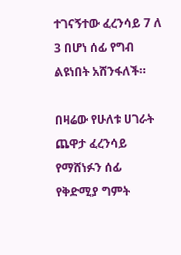ተገናኝተው ፈረንሳይ 7 ለ 3 በሆነ ሰፊ የግብ ልዩነበት አሸንፋለች።

በዛሬው የሁለቱ ሀገራት ጨዋታ ፈረንሳይ የማሸነፉን ሰፊ የቅድሚያ ግምት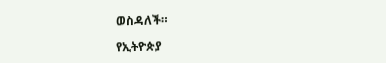ወስዳለች።

የኢትዮጵያ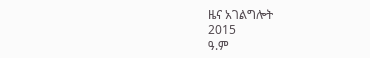ዜና አገልግሎት
2015
ዓ.ም